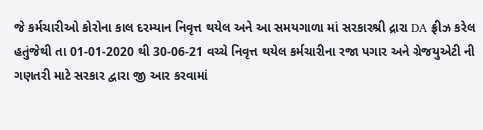જે કર્મચારીઓ કોરોના કાલ દરમ્યાન નિવૃત્ત થયેલ અને આ સમયગાળા માં સરકારશ્રી દ્રારા DA ફ્રીઝ કરેલ હતુંજેથી તા 01-01-2020 થી 30-06-21 વચ્ચે નિવૃત્ત થયેલ કર્મચારીના રજા પગાર અને ગ્રેજયુએટી ની ગણતરી માટે સરકાર દ્વારા જી આર કરવામાં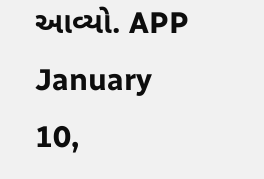આવ્યો. APP January 10,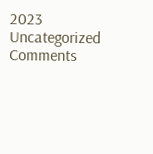2023 Uncategorized Comments